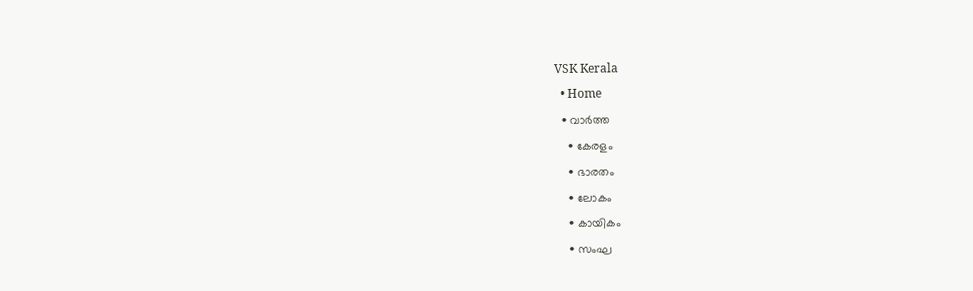VSK Kerala
  • Home
  • വാര്‍ത്ത
    • കേരളം
    • ഭാരതം
    • ലോകം
    • കായികം
    • സംഘ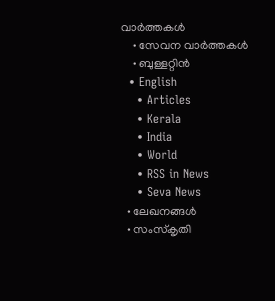വാര്‍ത്തകള്‍
    • സേവന വാര്‍ത്തകള്‍
    • ബുള്ളറ്റിൻ
  • English
    • Articles
    • Kerala
    • India
    • World
    • RSS in News
    • Seva News
  • ലേഖനങ്ങള്‍
  • സംസ്കൃതി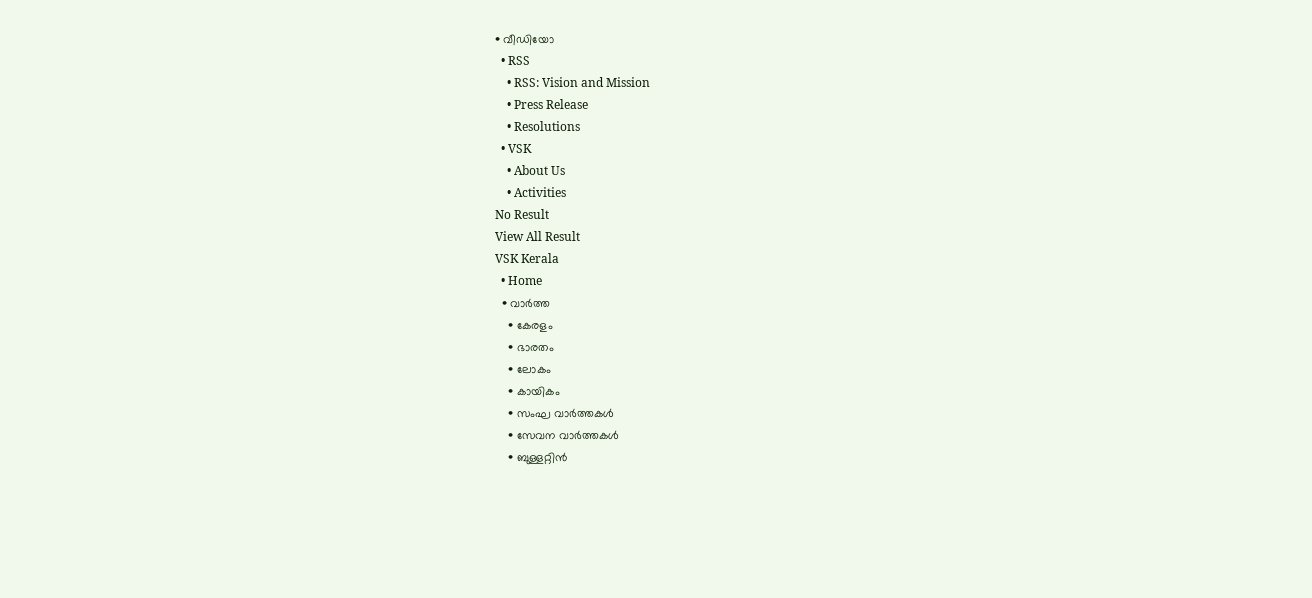• വീഡിയോ
  • RSS
    • RSS: Vision and Mission
    • Press Release
    • Resolutions
  • VSK
    • About Us
    • Activities
No Result
View All Result
VSK Kerala
  • Home
  • വാര്‍ത്ത
    • കേരളം
    • ഭാരതം
    • ലോകം
    • കായികം
    • സംഘ വാര്‍ത്തകള്‍
    • സേവന വാര്‍ത്തകള്‍
    • ബുള്ളറ്റിൻ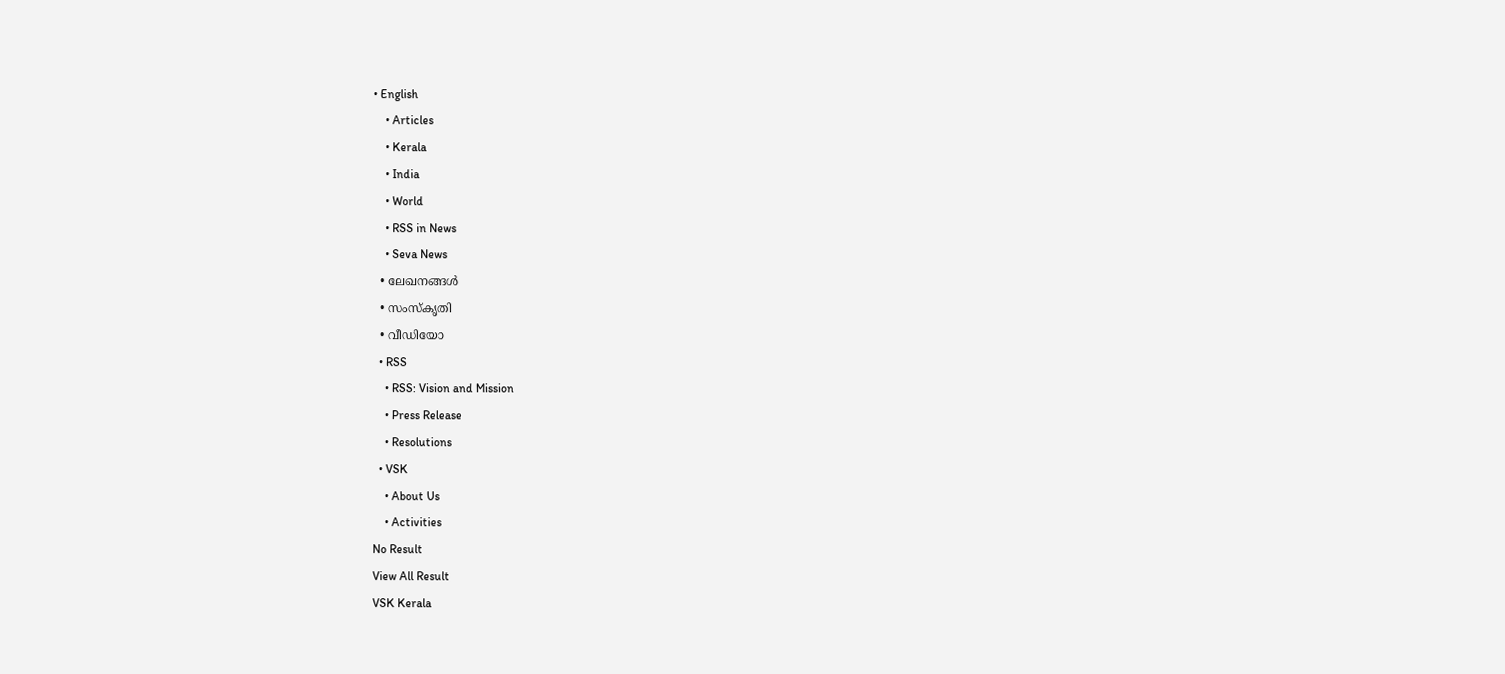• English
    • Articles
    • Kerala
    • India
    • World
    • RSS in News
    • Seva News
  • ലേഖനങ്ങള്‍
  • സംസ്കൃതി
  • വീഡിയോ
  • RSS
    • RSS: Vision and Mission
    • Press Release
    • Resolutions
  • VSK
    • About Us
    • Activities
No Result
View All Result
VSK Kerala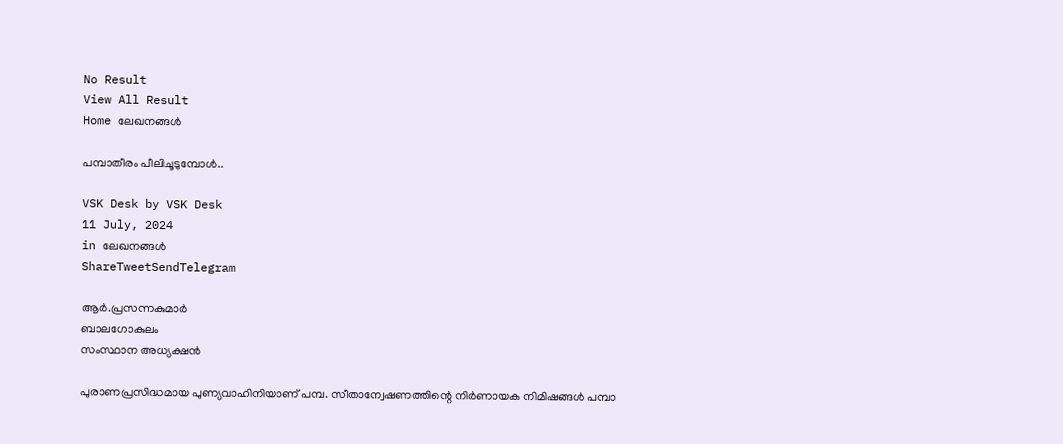No Result
View All Result
Home ലേഖനങ്ങള്‍

പമ്പാതീരം പീലിചൂടുമ്പോള്‍..

VSK Desk by VSK Desk
11 July, 2024
in ലേഖനങ്ങള്‍
ShareTweetSendTelegram

ആര്‍.പ്രസന്നകുമാര്‍
ബാലഗോകുലം
സംസ്ഥാന അധ്യക്ഷന്‍

പുരാണപ്രസിദ്ധമായ പുണ്യവാഹിനിയാണ് പമ്പ. സീതാന്വേഷണത്തിന്റെ നിര്‍ണായക നിമിഷങ്ങള്‍ പമ്പാ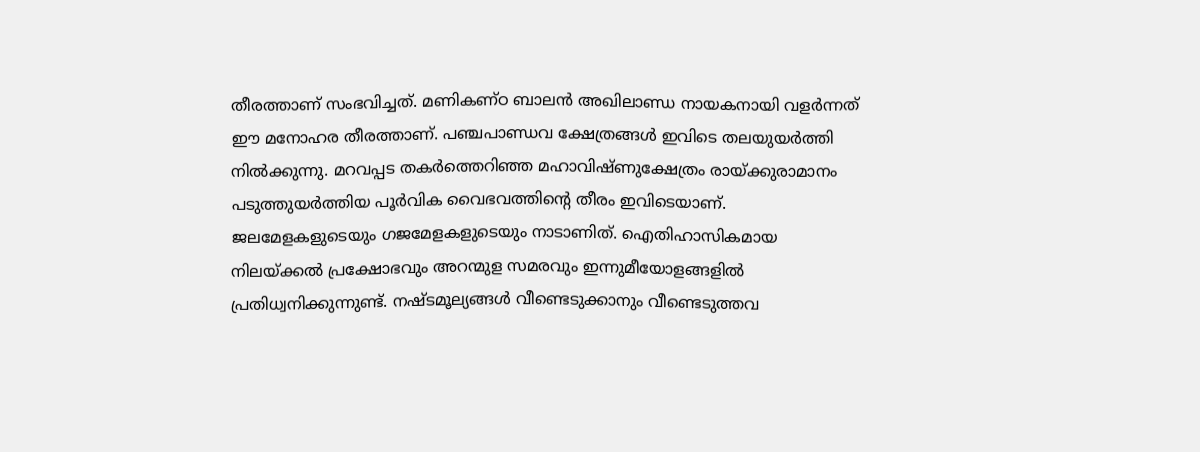തീരത്താണ് സംഭവിച്ചത്. മണികണ്ഠ ബാലന്‍ അഖിലാണ്ഡ നായകനായി വളര്‍ന്നത് ഈ മനോഹര തീരത്താണ്. പഞ്ചപാണ്ഡവ ക്ഷേത്രങ്ങള്‍ ഇവിടെ തലയുയര്‍ത്തി നില്‍ക്കുന്നു. മറവപ്പട തകര്‍ത്തെറിഞ്ഞ മഹാവിഷ്ണുക്ഷേത്രം രായ്‌ക്കുരാമാനം പടുത്തുയര്‍ത്തിയ പൂര്‍വിക വൈഭവത്തിന്റെ തീരം ഇവിടെയാണ്. ജലമേളകളുടെയും ഗജമേളകളുടെയും നാടാണിത്. ഐതിഹാസികമായ നിലയ്‌ക്കല്‍ പ്രക്ഷോഭവും അറന്മുള സമരവും ഇന്നുമീയോളങ്ങളില്‍ പ്രതിധ്വനിക്കുന്നുണ്ട്. നഷ്ടമൂല്യങ്ങള്‍ വീണ്ടെടുക്കാനും വീണ്ടെടുത്തവ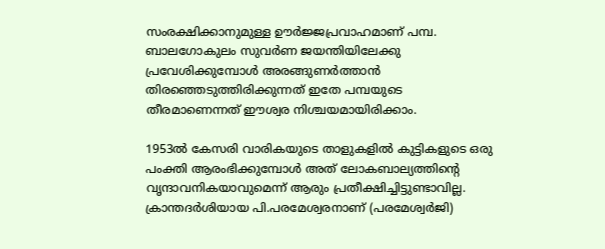സംരക്ഷിക്കാനുമുള്ള ഊര്‍ജ്ജപ്രവാഹമാണ് പമ്പ. ബാലഗോകുലം സുവര്‍ണ ജയന്തിയിലേക്കു പ്രവേശിക്കുമ്പോള്‍ അരങ്ങുണര്‍ത്താന്‍ തിരഞ്ഞെടുത്തിരിക്കുന്നത് ഇതേ പമ്പയുടെ തീരമാണെന്നത് ഈശ്വര നിശ്ചയമായിരിക്കാം.

1953ല്‍ കേസരി വാരികയുടെ താളുകളില്‍ കുട്ടികളുടെ ഒരു പംക്തി ആരംഭിക്കുമ്പോള്‍ അത് ലോകബാല്യത്തിന്റെ വൃന്ദാവനികയാവുമെന്ന് ആരും പ്രതീക്ഷിച്ചിട്ടുണ്ടാവില്ല. ക്രാന്തദര്‍ശിയായ പി.പരമേശ്വരനാണ് (പരമേശ്വര്‍ജി)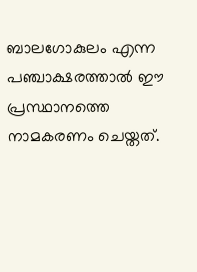ബാലഗോകുലം എന്ന പഞ്ചാക്ഷരത്താല്‍ ഈ പ്രസ്ഥാനത്തെ നാമകരണം ചെയ്തത്.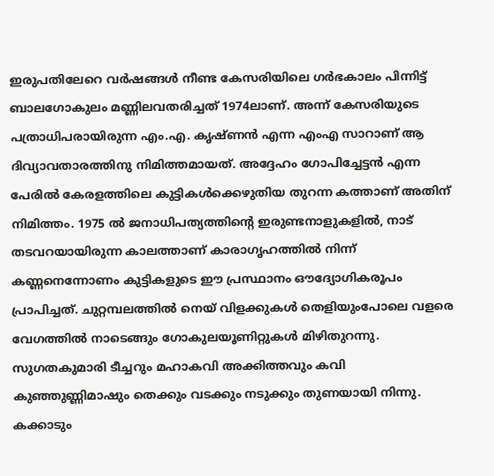ഇരുപതിലേറെ വര്‍ഷങ്ങള്‍ നീണ്ട കേസരിയിലെ ഗര്‍ഭകാലം പിന്നിട്ട് ബാലഗോകുലം മണ്ണിലവതരിച്ചത് 1974ലാണ്. അന്ന് കേസരിയുടെ പത്രാധിപരായിരുന്ന എം.എ. കൃഷ്ണന്‍ എന്ന എംഎ സാറാണ് ആ ദിവ്യാവതാരത്തിനു നിമിത്തമായത്. അദ്ദേഹം ഗോപിച്ചേട്ടന്‍ എന്ന പേരില്‍ കേരളത്തിലെ കുട്ടികള്‍ക്കെഴുതിയ തുറന്ന കത്താണ് അതിന് നിമിത്തം. 1975 ല്‍ ജനാധിപത്യത്തിന്റെ ഇരുണ്ടനാളുകളില്‍, നാട് തടവറയായിരുന്ന കാലത്താണ് കാരാഗൃഹത്തില്‍ നിന്ന് കണ്ണനെന്നോണം കുട്ടികളുടെ ഈ പ്രസ്ഥാനം ഔദ്യോഗികരൂപം പ്രാപിച്ചത്. ചുറ്റമ്പലത്തില്‍ നെയ് വിളക്കുകള്‍ തെളിയുംപോലെ വളരെ വേഗത്തില്‍ നാടെങ്ങും ഗോകുലയൂണിറ്റുകള്‍ മിഴിതുറന്നു. സുഗതകുമാരി ടീച്ചറും മഹാകവി അക്കിത്തവും കവി കുഞ്ഞുണ്ണിമാഷും തെക്കും വടക്കും നടുക്കും തുണയായി നിന്നു. കക്കാടും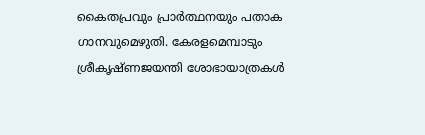കൈതപ്രവും പ്രാര്‍ത്ഥനയും പതാക ഗാനവുമെഴുതി. കേരളമെമ്പാടും ശ്രീകൃഷ്ണജയന്തി ശോഭായാത്രകള്‍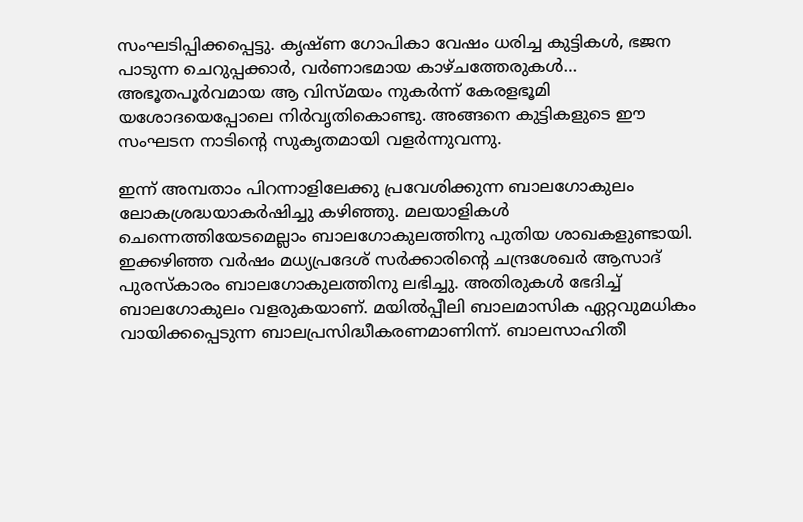സംഘടിപ്പിക്കപ്പെട്ടു. കൃഷ്ണ ഗോപികാ വേഷം ധരിച്ച കുട്ടികള്‍, ഭജന പാടുന്ന ചെറുപ്പക്കാര്‍, വര്‍ണാഭമായ കാഴ്ചത്തേരുകള്‍… അഭൂതപൂര്‍വമായ ആ വിസ്മയം നുകര്‍ന്ന് കേരളഭൂമി യശോദയെപ്പോലെ നിര്‍വൃതികൊണ്ടു. അങ്ങനെ കുട്ടികളുടെ ഈ സംഘടന നാടിന്റെ സുകൃതമായി വളര്‍ന്നുവന്നു.

ഇന്ന് അമ്പതാം പിറന്നാളിലേക്കു പ്രവേശിക്കുന്ന ബാലഗോകുലം ലോകശ്രദ്ധയാകര്‍ഷിച്ചു കഴിഞ്ഞു. മലയാളികള്‍ ചെന്നെത്തിയേടമെല്ലാം ബാലഗോകുലത്തിനു പുതിയ ശാഖകളുണ്ടായി. ഇക്കഴിഞ്ഞ വര്‍ഷം മധ്യപ്രദേശ് സര്‍ക്കാരിന്റെ ചന്ദ്രശേഖര്‍ ആസാദ് പുരസ്‌കാരം ബാലഗോകുലത്തിനു ലഭിച്ചു. അതിരുകള്‍ ഭേദിച്ച് ബാലഗോകുലം വളരുകയാണ്. മയില്‍പ്പീലി ബാലമാസിക ഏറ്റവുമധികം വായിക്കപ്പെടുന്ന ബാലപ്രസിദ്ധീകരണമാണിന്ന്. ബാലസാഹിതീ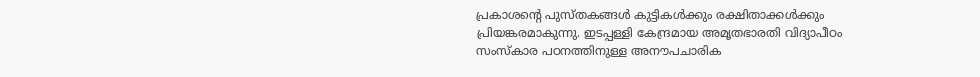പ്രകാശന്റെ പുസ്തകങ്ങള്‍ കുട്ടികള്‍ക്കും രക്ഷിതാക്കള്‍ക്കും പ്രിയങ്കരമാകുന്നു. ഇടപ്പള്ളി കേന്ദ്രമായ അമൃതഭാരതി വിദ്യാപീഠം സംസ്‌കാര പഠനത്തിനുള്ള അനൗപചാരിക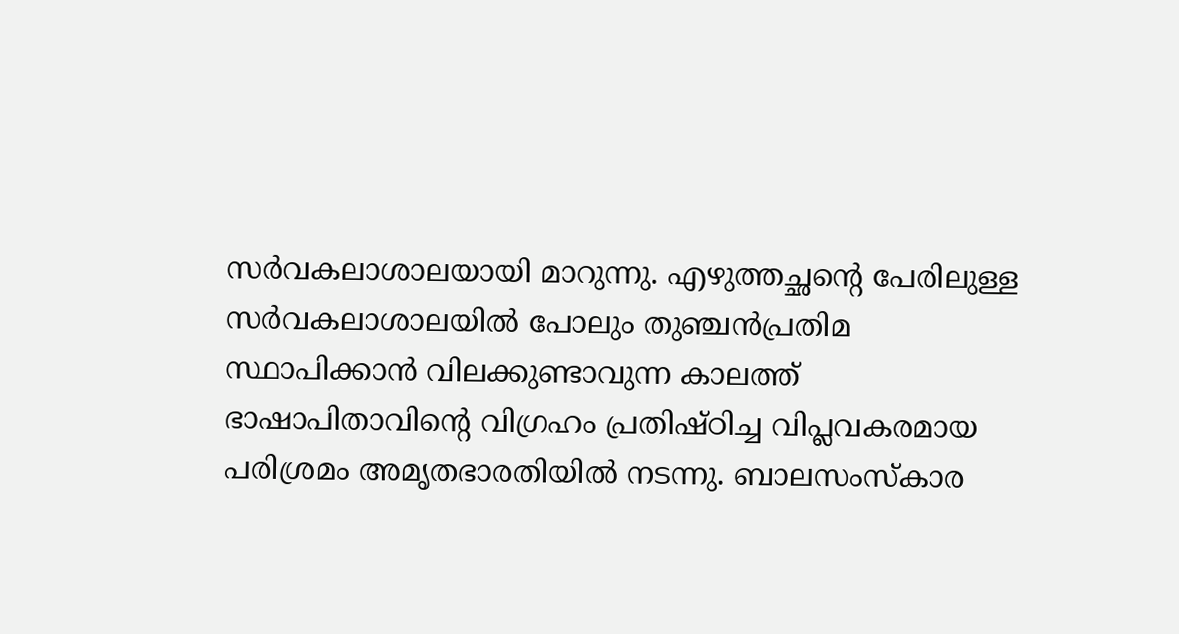സര്‍വകലാശാലയായി മാറുന്നു. എഴുത്തച്ഛന്റെ പേരിലുള്ള സര്‍വകലാശാലയില്‍ പോലും തുഞ്ചന്‍പ്രതിമ സ്ഥാപിക്കാന്‍ വിലക്കുണ്ടാവുന്ന കാലത്ത് ഭാഷാപിതാവിന്റെ വിഗ്രഹം പ്രതിഷ്ഠിച്ച വിപ്ലവകരമായ പരിശ്രമം അമൃതഭാരതിയില്‍ നടന്നു. ബാലസംസ്‌കാര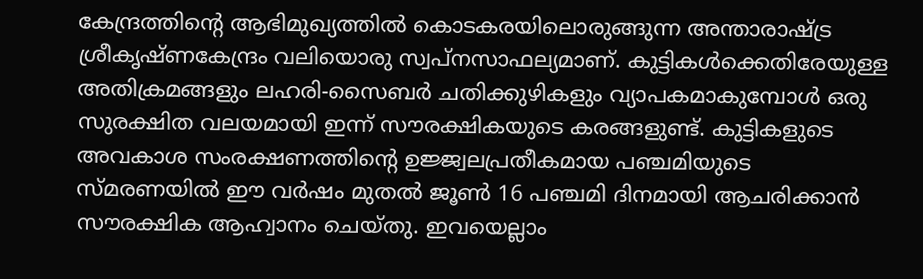കേന്ദ്രത്തിന്റെ ആഭിമുഖ്യത്തില്‍ കൊടകരയിലൊരുങ്ങുന്ന അന്താരാഷ്‌ട്ര ശ്രീകൃഷ്ണകേന്ദ്രം വലിയൊരു സ്വപ്‌നസാഫല്യമാണ്. കുട്ടികള്‍ക്കെതിരേയുള്ള അതിക്രമങ്ങളും ലഹരി-സൈബര്‍ ചതിക്കുഴികളും വ്യാപകമാകുമ്പോള്‍ ഒരു സുരക്ഷിത വലയമായി ഇന്ന് സൗരക്ഷികയുടെ കരങ്ങളുണ്ട്. കുട്ടികളുടെ അവകാശ സംരക്ഷണത്തിന്റെ ഉജ്ജ്വലപ്രതീകമായ പഞ്ചമിയുടെ സ്മരണയില്‍ ഈ വര്‍ഷം മുതല്‍ ജൂണ്‍ 16 പഞ്ചമി ദിനമായി ആചരിക്കാന്‍ സൗരക്ഷിക ആഹ്വാനം ചെയ്തു. ഇവയെല്ലാം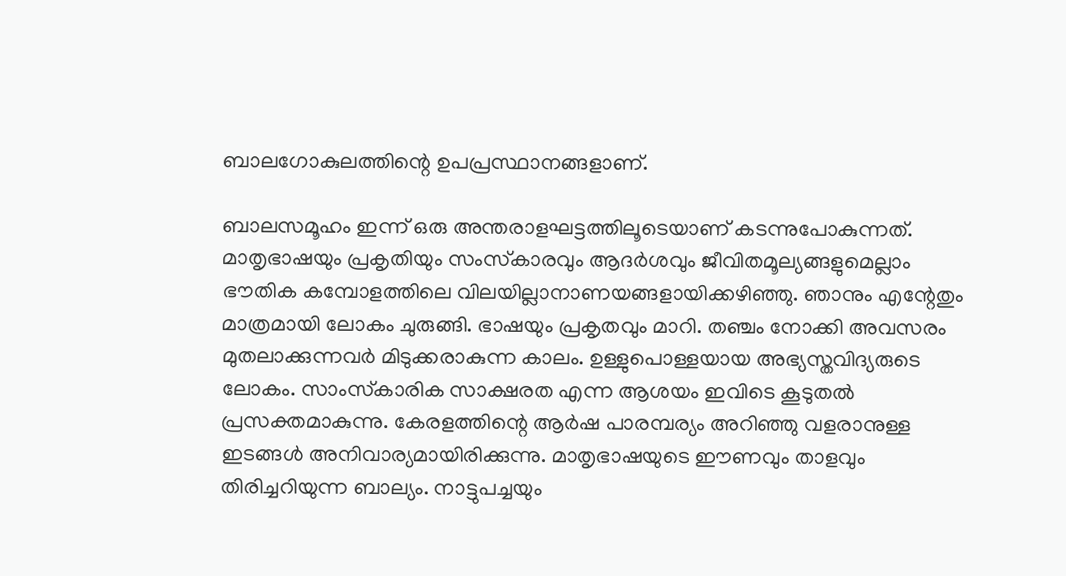ബാലഗോകുലത്തിന്റെ ഉപപ്രസ്ഥാനങ്ങളാണ്.

ബാലസമൂഹം ഇന്ന് ഒരു അന്തരാളഘട്ടത്തിലൂടെയാണ് കടന്നുപോകുന്നത്. മാതൃഭാഷയും പ്രകൃതിയും സംസ്‌കാരവും ആദര്‍ശവും ജീവിതമൂല്യങ്ങളുമെല്ലാം ഭൗതിക കമ്പോളത്തിലെ വിലയില്ലാനാണയങ്ങളായിക്കഴിഞ്ഞു. ഞാനും എന്റേതും മാത്രമായി ലോകം ചുരുങ്ങി. ഭാഷയും പ്രകൃതവും മാറി. തഞ്ചം നോക്കി അവസരം മുതലാക്കുന്നവര്‍ മിടുക്കരാകുന്ന കാലം. ഉള്ളുപൊള്ളയായ അഭ്യസ്തവിദ്യരുടെ ലോകം. സാംസ്‌കാരിക സാക്ഷരത എന്ന ആശയം ഇവിടെ കൂടുതല്‍ പ്രസക്തമാകുന്നു. കേരളത്തിന്റെ ആര്‍ഷ പാരമ്പര്യം അറിഞ്ഞു വളരാനുള്ള ഇടങ്ങള്‍ അനിവാര്യമായിരിക്കുന്നു. മാതൃഭാഷയുടെ ഈണവും താളവും തിരിച്ചറിയുന്ന ബാല്യം. നാട്ടുപച്ചയും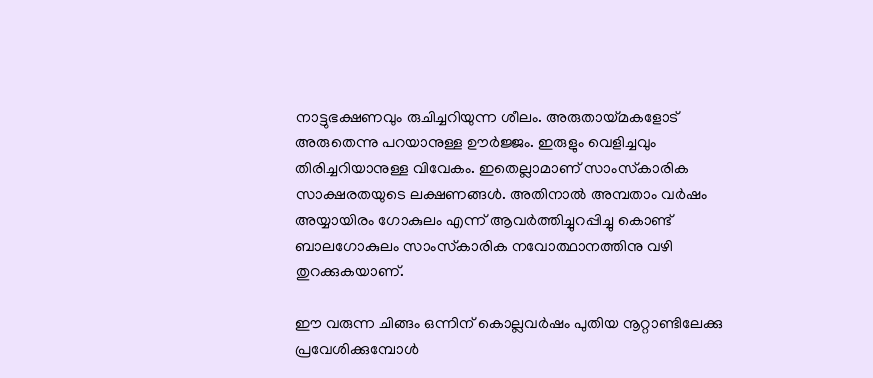നാട്ടുഭക്ഷണവും രുചിച്ചറിയുന്ന ശീലം. അരുതായ്മകളോട് അരുതെന്നു പറയാനുള്ള ഊര്‍ജ്ജം. ഇരുളും വെളിച്ചവും തിരിച്ചറിയാനുള്ള വിവേകം. ഇതെല്ലാമാണ് സാംസ്‌കാരിക സാക്ഷരതയുടെ ലക്ഷണങ്ങള്‍. അതിനാല്‍ അമ്പതാം വര്‍ഷം അയ്യായിരം ഗോകുലം എന്ന് ആവര്‍ത്തിച്ചുറപ്പിച്ചു കൊണ്ട് ബാലഗോകുലം സാംസ്‌കാരിക നവോത്ഥാനത്തിനു വഴി തുറക്കുകയാണ്.

ഈ വരുന്ന ചിങ്ങം ഒന്നിന് കൊല്ലവര്‍ഷം പുതിയ നൂറ്റാണ്ടിലേക്കു പ്രവേശിക്കുമ്പോള്‍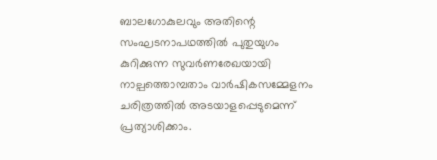ബാലഗോകുലവും അതിന്റെ സംഘടനാപഥത്തില്‍ പുതുയുഗം കുറിക്കുന്ന സുവര്‍ണരേഖയായി നാല്പത്തൊമ്പതാം വാര്‍ഷികസമ്മേളനം ചരിത്രത്തില്‍ അടയാളപ്പെടുമെന്ന് പ്രത്യാശിക്കാം.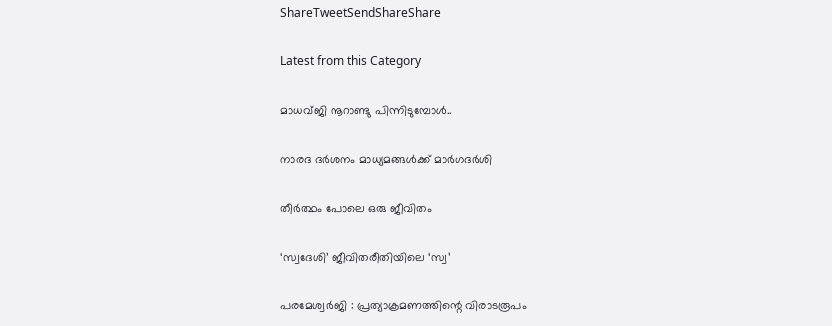ShareTweetSendShareShare

Latest from this Category

മാധവ്ജി നൂറാണ്ടു പിന്നിടുമ്പോള്‍..

നാരദ ദർശനം മാധ്യമങ്ങൾക്ക് മാർഗദർശി

തീര്‍ത്ഥം പോലെ ഒരു ജീവിതം

‘സ്വദേശി’ ജീവിതരീതിയിലെ ‘സ്വ’

പരമേശ്വര്‍ജി : പ്രത്യാക്രമണത്തിന്റെ വിരാടരൂപം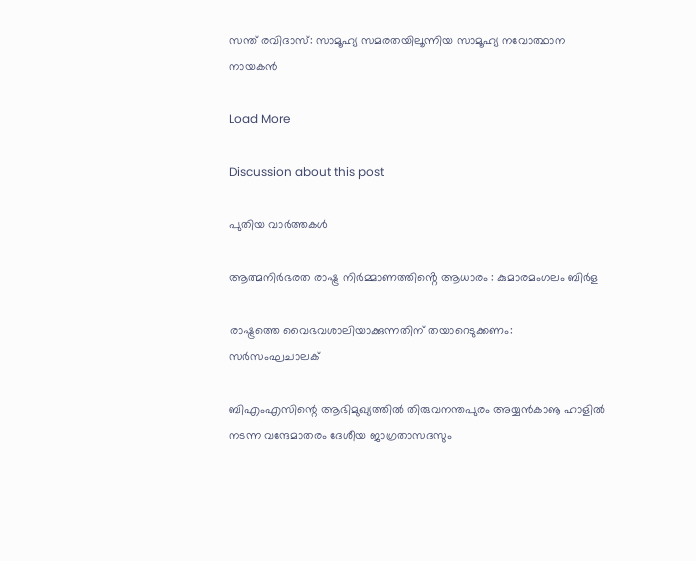സന്ത് രവിദാസ്: സാമൂഹ്യ സമരതയിലൂന്നിയ സാമൂഹ്യ നവോത്ഥാന നായകൻ

Load More

Discussion about this post

പുതിയ വാര്‍ത്തകള്‍

ആത്മനിർഭരത രാഷ്ട്ര നിർമ്മാണത്തിൻ്റെ ആധാരം : കുമാരമംഗലം ബിർള

രാഷ്ട്രത്തെ വൈഭവശാലിയാക്കുന്നതിന് തയാറെടുക്കണം: സർസംഘചാലക്

ബിഎംഎസിന്റെ ആഭിമുഖ്യത്തിൽ തിരുവനന്തപുരം അയ്യൻകാൡ ഹാളിൽ നടന്ന വന്ദേമാതരം ദേശീയ ജാഗ്രതാസദസും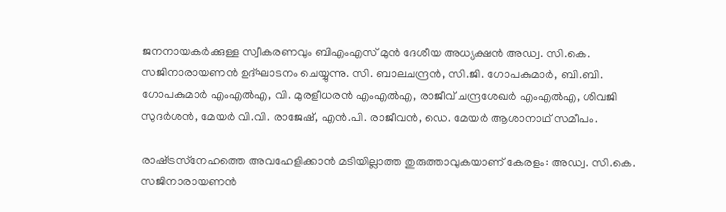ജനനായകർക്കുള്ള സ്വീകരണവും ബിഎംഎസ് മുൻ ദേശീയ അധ്യക്ഷൻ അഡ്വ. സി.കെ. സജിനാരായണൻ ഉദ്ഘാടനം ചെയ്യുന്നു. സി. ബാലചന്ദ്രൻ, സി.ജി. ഗോപകുമാർ, ബി.ബി. ഗോപകുമാർ എംഎൽഎ, വി. മുരളീധരൻ എംഎൽഎ, രാജീവ് ചന്ദ്രശേഖർ എംഎൽഎ, ശിവജി സുദർശൻ, മേയർ വി.വി. രാജേഷ്, എൻ.പി. രാജീവൻ, ഡെ. മേയർ ആശാനാഥ് സമീപം.

രാഷ്‌ട്രസ്‌നേഹത്തെ അവഹേളിക്കാന്‍ മടിയില്ലാത്ത തുരുത്താവുകയാണ് കേരളം: അഡ്വ. സി.കെ. സജിനാരായണന്‍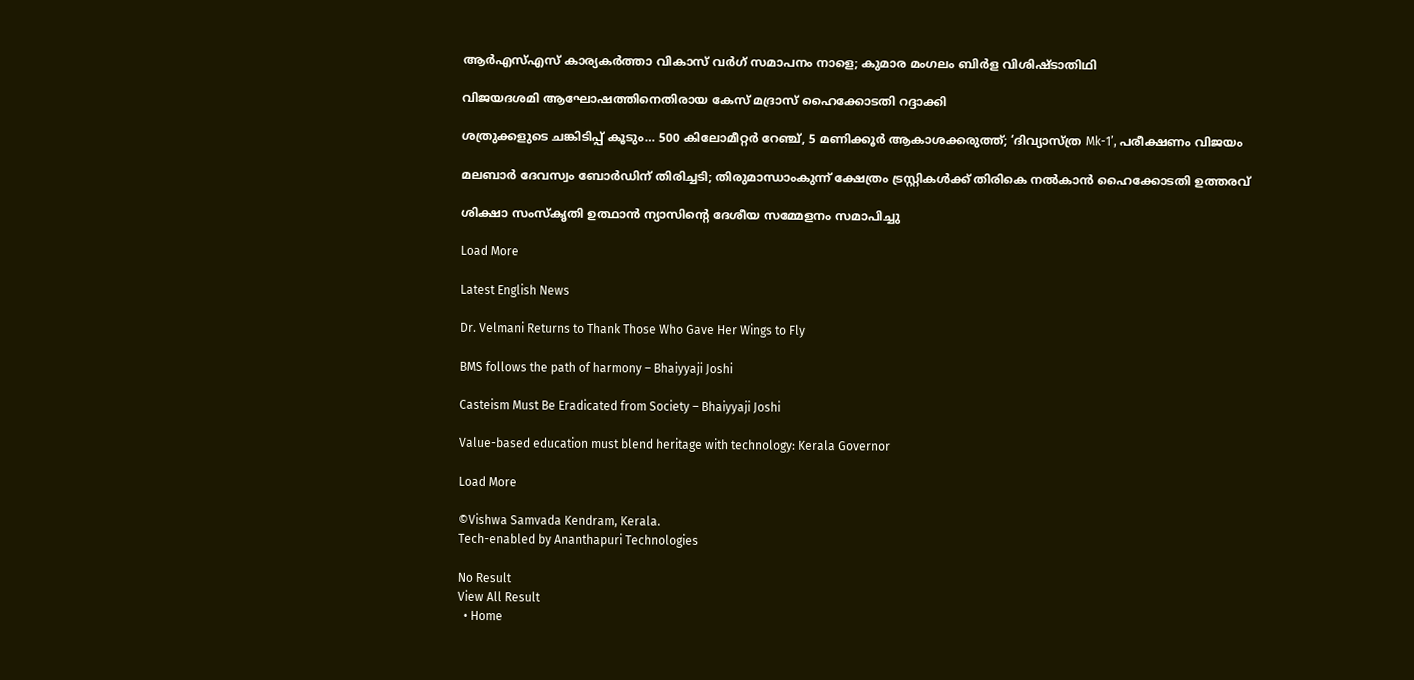ആർഎസ്എസ് കാര്യകർത്താ വികാസ് വർഗ് സമാപനം നാളെ; കുമാര മംഗലം ബിർള വിശിഷ്ടാതിഥി

വിജയദശമി ആഘോഷത്തിനെതിരായ കേസ് മദ്രാസ് ഹൈക്കോടതി റദ്ദാക്കി

ശത്രുക്കളുടെ ചങ്കിടിപ്പ് കൂടും… 500 കിലോമീറ്റർ റേഞ്ച്, 5 മണിക്കൂർ ആകാശക്കരുത്ത്; ‘ദിവ്യാസ്ത്ര Mk-1’, പരീക്ഷണം വിജയം

മലബാര്‍ ദേവസ്വം ബോര്‍ഡിന് തിരിച്ചടി; തിരുമാന്ധാംകുന്ന് ക്ഷേത്രം ട്രസ്റ്റികള്‍ക്ക് തിരികെ നല്‍കാന്‍ ഹൈക്കോടതി ഉത്തരവ്

ശിക്ഷാ സംസ്കൃതി ഉത്ഥാൻ ന്യാസിന്റെ ദേശീയ സമ്മേളനം സമാപിച്ചു

Load More

Latest English News

Dr. Velmani Returns to Thank Those Who Gave Her Wings to Fly

BMS follows the path of harmony – Bhaiyyaji Joshi

Casteism Must Be Eradicated from Society – Bhaiyyaji Joshi

Value-based education must blend heritage with technology: Kerala Governor

Load More

©Vishwa Samvada Kendram, Kerala.
Tech-enabled by Ananthapuri Technologies

No Result
View All Result
  • Home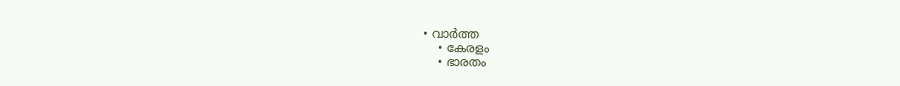• വാര്‍ത്ത
    • കേരളം
    • ഭാരതം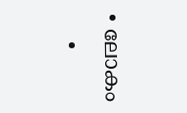• ലോകം
    •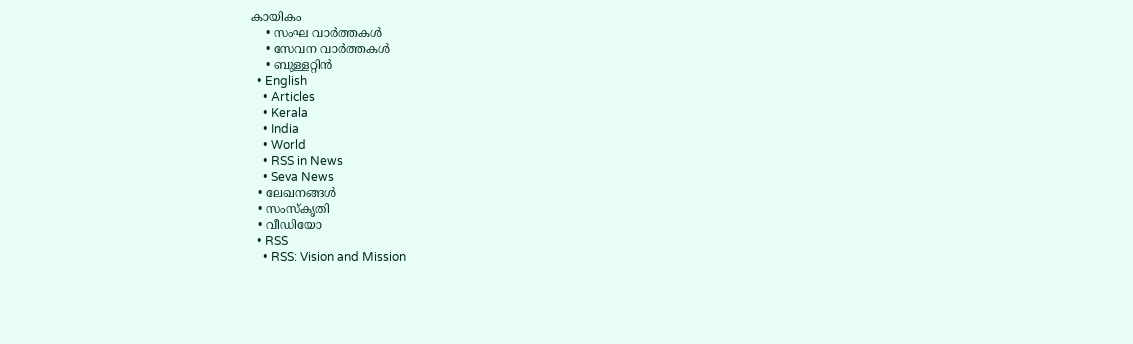കായികം
    • സംഘ വാര്‍ത്തകള്‍
    • സേവന വാര്‍ത്തകള്‍
    • ബുള്ളറ്റിൻ
  • English
    • Articles
    • Kerala
    • India
    • World
    • RSS in News
    • Seva News
  • ലേഖനങ്ങള്‍
  • സംസ്കൃതി
  • വീഡിയോ
  • RSS
    • RSS: Vision and Mission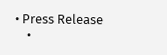• Press Release
    •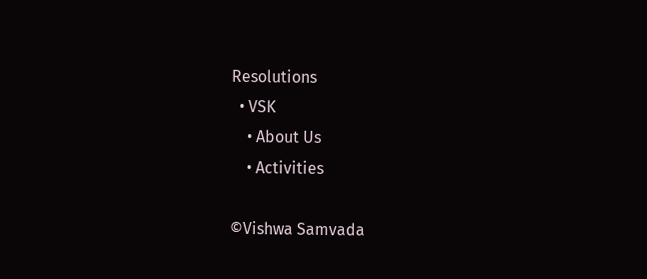Resolutions
  • VSK
    • About Us
    • Activities

©Vishwa Samvada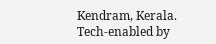Kendram, Kerala.
Tech-enabled by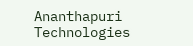Ananthapuri Technologies